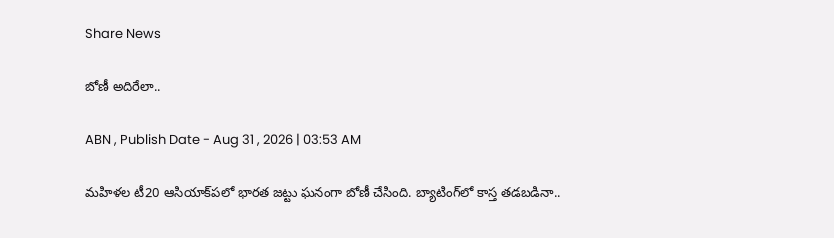Share News

బోణీ అదిరేలా..

ABN , Publish Date - Aug 31 , 2026 | 03:53 AM

మహిళల టీ20 ఆసియాక్‌పలో భారత జట్టు ఘనంగా బోణీ చేసింది. బ్యాటింగ్‌లో కాస్త తడబడినా..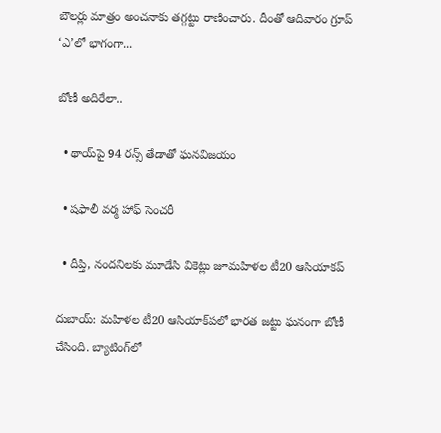బౌలర్లు మాత్రం అంచనాకు తగ్గట్టు రాణించారు. దీంతో ఆదివారం గ్రూప్‌ ‘ఎ’లో భాగంగా...

బోణీ అదిరేలా..

  • థాయ్‌పై 94 రన్స్‌ తేడాతో ఘనవిజయం

  • షఫాలీ వర్మ హాఫ్‌ సెంచరీ

  • దీప్తి, నందనిలకు మూడేసి వికెట్లు జూమహిళల టీ20 ఆసియాకప్‌

దుబాయ్‌: మహిళల టీ20 ఆసియాక్‌పలో భారత జట్టు ఘనంగా బోణీ చేసింది. బ్యాటింగ్‌లో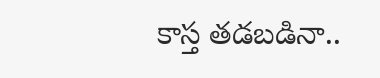కాస్త తడబడినా..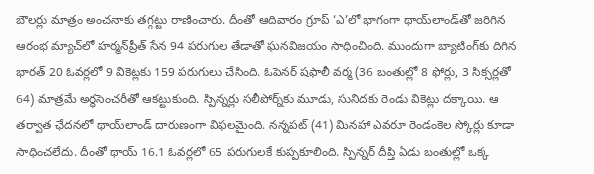బౌలర్లు మాత్రం అంచనాకు తగ్గట్టు రాణించారు. దీంతో ఆదివారం గ్రూప్‌ ‘ఎ’లో భాగంగా థాయ్‌లాండ్‌తో జరిగిన ఆరంభ మ్యాచ్‌లో హర్మన్‌ప్రీత్‌ సేన 94 పరుగుల తేడాతో ఘనవిజయం సాధించింది. ముందుగా బ్యాటింగ్‌కు దిగిన భారత్‌ 20 ఓవర్లలో 9 వికెట్లకు 159 పరుగులు చేసింది. ఓపెనర్‌ షఫాలీ వర్మ (36 బంతుల్లో 8 ఫోర్లు, 3 సిక్సర్లతో 64) మాత్రమే అర్ధసెంచరీతో ఆకట్టుకుంది. స్పిన్నర్లు సలీపోర్న్‌కు మూడు, సునిదకు రెండు వికెట్లు దక్కాయి. ఆ తర్వాత ఛేదనలో థాయ్‌లాండ్‌ దారుణంగా విఫలమైంది. నన్నపట్‌ (41) మినహా ఎవరూ రెండంకెల స్కోర్లు కూడా సాధించలేదు. దీంతో థాయ్‌ 16.1 ఓవర్లలో 65 పరుగులకే కుప్పకూలింది. స్పిన్నర్‌ దీప్తి ఏడు బంతుల్లో ఒక్క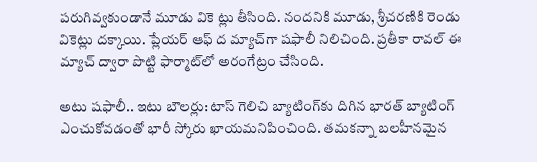పరుగివ్వకుండానే మూడు వికె ట్లు తీసింది. నందనికి మూడు, శ్రీచరణికి రెండు వికెట్లు దక్కాయి. ప్లేయర్‌ ఆఫ్‌ ద మ్యాచ్‌గా షఫాలీ నిలిచింది. ప్రతీకా రావల్‌ ఈ మ్యాచ్‌ ద్వారా పొట్టి ఫార్మాట్‌లో అరంగేట్రం చేసింది.

అటు షఫాలీ.. ఇటు బౌలర్లు: టాస్‌ గెలిచి బ్యాటింగ్‌కు దిగిన భారత్‌ బ్యాటింగ్‌ ఎంచుకోవడంతో భారీ స్కోరు ఖాయమనిపించింది. తమకన్నా బలహీనమైన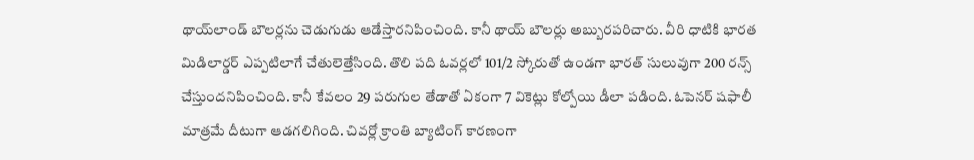థాయ్‌లాండ్‌ బౌలర్లను చెడుగుడు ఆడేస్తారనిపించింది. కానీ థాయ్‌ బౌలర్లు అబ్బురపరిచారు. వీరి ధాటికి భారత మిడిలార్డర్‌ ఎప్పటిలాగే చేతులెత్తేసింది. తొలి పది ఓవర్లలో 101/2 స్కోరుతో ఉండగా భారత్‌ సులువుగా 200 రన్స్‌ చేస్తుందనిపించింది. కానీ కేవలం 29 పరుగుల తేడాతో ఏకంగా 7 వికెట్లు కోల్పోయి డీలా పడింది. ఓపెనర్‌ షఫాలీ మాత్రమే దీటుగా ఆడగలిగింది. చివర్లో క్రాంతి బ్యాటింగ్‌ కారణంగా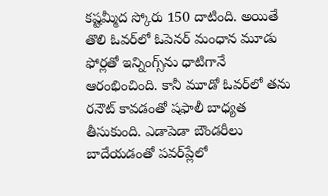కష్టమ్మీద స్కోరు 150 దాటింది. అయితే తొలి ఓవర్‌లో ఓపెనర్‌ మంధాన మూడు ఫోర్లతో ఇన్నింగ్స్‌ను ధాటిగానే ఆరంభించింది. కానీ మూడో ఓవర్‌లో తను రనౌట్‌ కావడంతో షఫాలీ బాధ్యత తీసుకుంది. ఎడాపెడా బౌండరీలు బాదేయడంతో పవర్‌ప్లేలో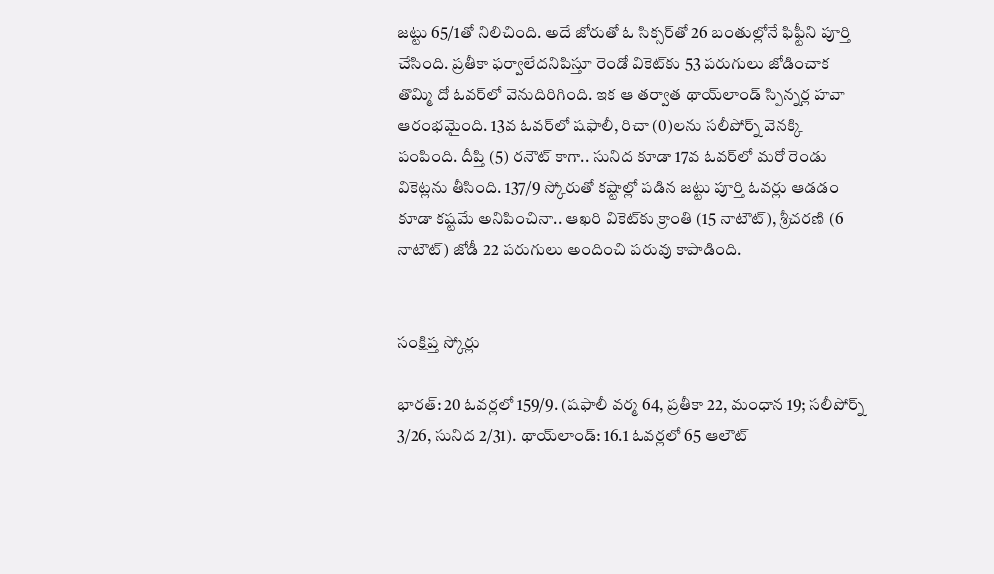జట్టు 65/1తో నిలిచింది. అదే జోరుతో ఓ సిక్సర్‌తో 26 బంతుల్లోనే ఫిఫ్టీని పూర్తి చేసింది. ప్రతీకా ఫర్వాలేదనిపిస్తూ రెండో వికెట్‌కు 53 పరుగులు జోడించాక తొమ్మి దో ఓవర్‌లో వెనుదిరిగింది. ఇక ఆ తర్వాత థాయ్‌లాండ్‌ స్పిన్నర్ల హవా ఆరంభమైంది. 13వ ఓవర్‌లో షఫాలీ, రిచా (0)లను సలీపోర్న్‌ వెనక్కి పంపింది. దీప్తి (5) రనౌట్‌ కాగా.. సునిద కూడా 17వ ఓవర్‌లో మరో రెండు వికెట్లను తీసింది. 137/9 స్కోరుతో కష్టాల్లో పడిన జట్టు పూర్తి ఓవర్లు ఆడడం కూడా కష్టమే అనిపించినా.. ఆఖరి వికెట్‌కు క్రాంతి (15 నాటౌట్‌), శ్రీచరణి (6 నాటౌట్‌) జోడీ 22 పరుగులు అందించి పరువు కాపాడింది.


సంక్షిప్త స్కోర్లు

భారత్‌: 20 ఓవర్లలో 159/9. (షఫాలీ వర్మ 64, ప్రతీకా 22, మంధాన 19; సలీపోర్న్‌ 3/26, సునిద 2/31). థాయ్‌లాండ్‌: 16.1 ఓవర్లలో 65 ఆలౌట్‌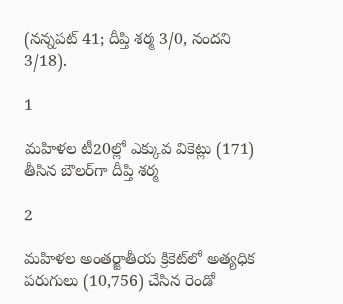(నన్నపట్‌ 41; దీప్తి శర్మ 3/0, నందని 3/18).

1

మహిళల టీ20ల్లో ఎక్కువ వికెట్లు (171) తీసిన బౌలర్‌గా దీప్తి శర్మ

2

మహిళల అంతర్జాతీయ క్రికెట్‌లో అత్యధిక పరుగులు (10,756) చేసిన రెండో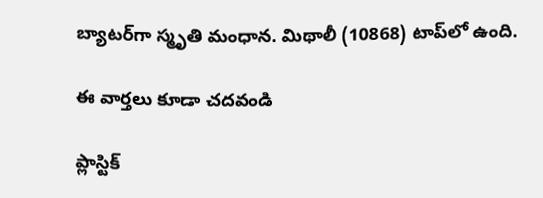బ్యాటర్‌గా స్మృతి మంధాన. మిథాలీ (10868) టాప్‌లో ఉంది.

ఈ వార్తలు కూడా చదవండి

ప్లాస్టిక్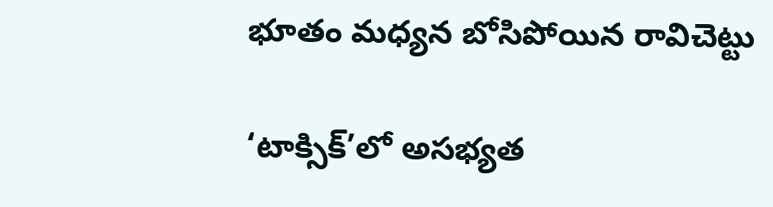భూతం మధ్యన బోసిపోయిన రావిచెట్టు

‘టాక్సిక్‌‌’లో అసభ్యత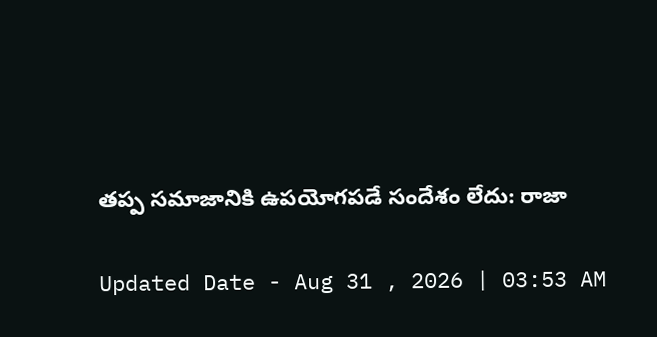తప్ప సమాజానికి ఉపయోగపడే సందేశం లేదు: రాజా

Updated Date - Aug 31 , 2026 | 03:53 AM